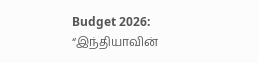Budget 2026: “இந்தியாவின்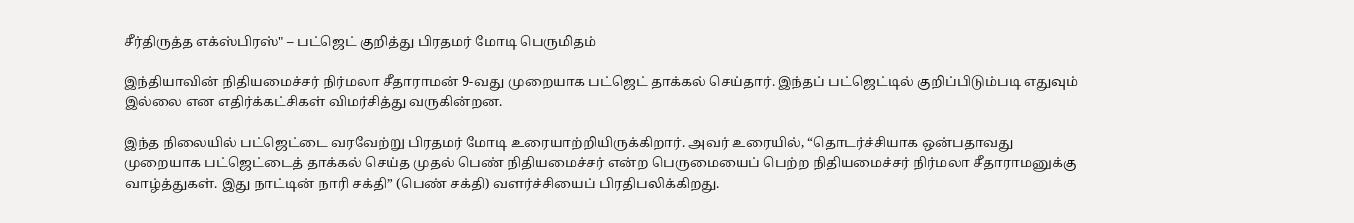சீர்திருத்த எக்ஸ்பிரஸ்" – பட்ஜெட் குறித்து பிரதமர் மோடி பெருமிதம்

இந்தியாவின் நிதியமைச்சர் நிர்மலா சீதாராமன் 9-வது முறையாக பட்ஜெட் தாக்கல் செய்தார். இந்தப் பட்ஜெட்டில் குறிப்பிடும்படி எதுவும் இல்லை என எதிர்க்கட்சிகள் விமர்சித்து வருகின்றன.

இந்த நிலையில் பட்ஜெட்டை வரவேற்று பிரதமர் மோடி உரையாற்றியிருக்கிறார். அவர் உரையில், “தொடர்ச்சியாக ஒன்பதாவது முறையாக பட்ஜெட்டைத் தாக்கல் செய்த முதல் பெண் நிதியமைச்சர் என்ற பெருமையைப் பெற்ற நிதியமைச்சர் நிர்மலா சீதாராமனுக்கு வாழ்த்துகள். இது நாட்டின் நாரி சக்தி” (பெண் சக்தி) வளர்ச்சியைப் பிரதிபலிக்கிறது.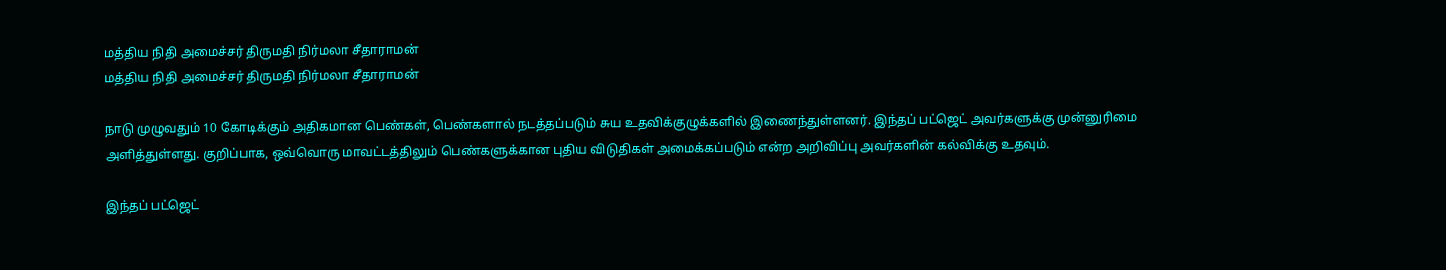மத்திய நிதி அமைச்சர் திருமதி நிர்மலா சீதாராமன்
மத்திய நிதி அமைச்சர் திருமதி நிர்மலா சீதாராமன்

நாடு முழுவதும் 10 கோடிக்கும் அதிகமான பெண்கள், பெண்களால் நடத்தப்படும் சுய உதவிக்குழுக்களில் இணைந்துள்ளனர். இந்தப் பட்ஜெட் அவர்களுக்கு முன்னுரிமை அளித்துள்ளது. குறிப்பாக, ஒவ்வொரு மாவட்டத்திலும் பெண்களுக்கான புதிய விடுதிகள் அமைக்கப்படும் என்ற அறிவிப்பு அவர்களின் கல்விக்கு உதவும்.

இந்தப் பட்ஜெட்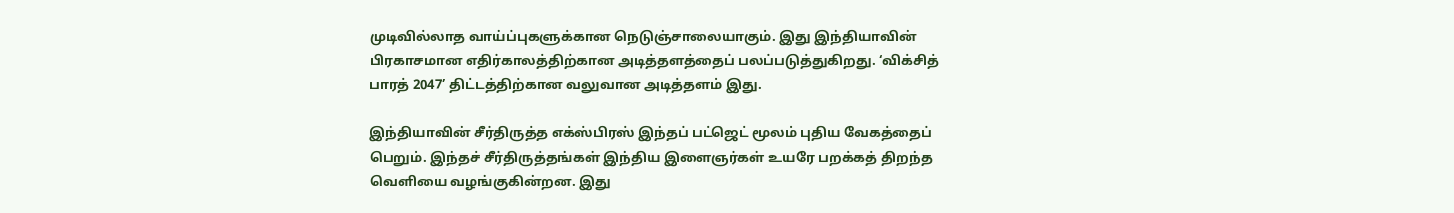முடிவில்லாத வாய்ப்புகளுக்கான நெடுஞ்சாலையாகும். இது இந்தியாவின் பிரகாசமான எதிர்காலத்திற்கான அடித்தளத்தைப் பலப்படுத்துகிறது. ‘விக்சித் பாரத் 2047’ திட்டத்திற்கான வலுவான அடித்தளம் இது.

இந்தியாவின் சீர்திருத்த எக்ஸ்பிரஸ் இந்தப் பட்ஜெட் மூலம் புதிய வேகத்தைப் பெறும். இந்தச் சீர்திருத்தங்கள் இந்திய இளைஞர்கள் உயரே பறக்கத் திறந்த வெளியை வழங்குகின்றன. இது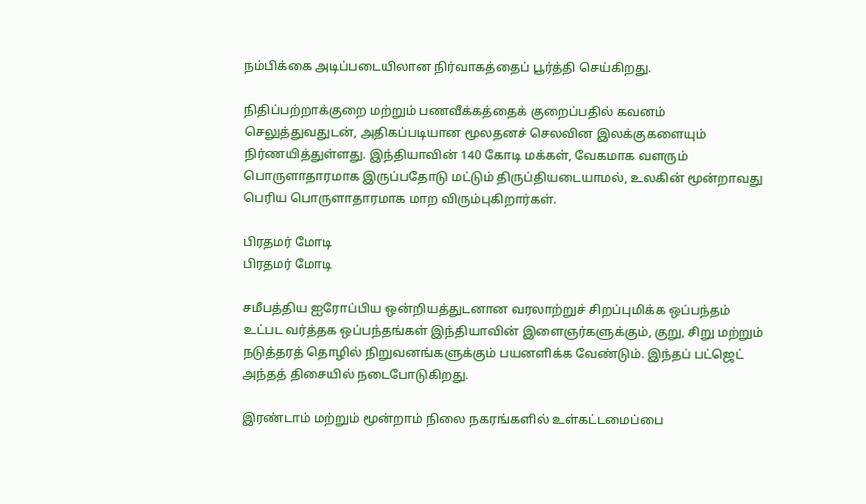நம்பிக்கை அடிப்படையிலான நிர்வாகத்தைப் பூர்த்தி செய்கிறது.

நிதிப்பற்றாக்குறை மற்றும் பணவீக்கத்தைக் குறைப்பதில் கவனம் செலுத்துவதுடன், அதிகப்படியான மூலதனச் செலவின இலக்குகளையும் நிர்ணயித்துள்ளது. இந்தியாவின் 140 கோடி மக்கள், வேகமாக வளரும் பொருளாதாரமாக இருப்பதோடு மட்டும் திருப்தியடையாமல், உலகின் மூன்றாவது பெரிய பொருளாதாரமாக மாற விரும்புகிறார்கள்.

பிரதமர் மோடி
பிரதமர் மோடி

சமீபத்திய ஐரோப்பிய ஒன்றியத்துடனான வரலாற்றுச் சிறப்புமிக்க ஒப்பந்தம் உட்பட வர்த்தக ஒப்பந்தங்கள் இந்தியாவின் இளைஞர்களுக்கும், குறு, சிறு மற்றும் நடுத்தரத் தொழில் நிறுவனங்களுக்கும் பயனளிக்க வேண்டும். இந்தப் பட்ஜெட் அந்தத் திசையில் நடைபோடுகிறது.

இரண்டாம் மற்றும் மூன்றாம் நிலை நகரங்களில் உள்கட்டமைப்பை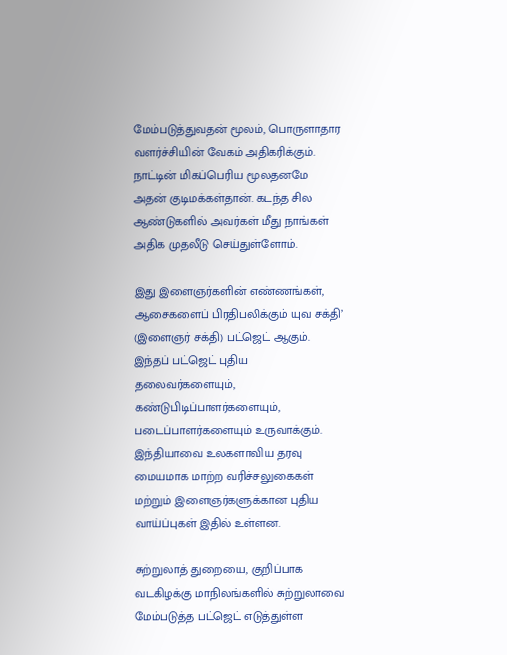மேம்படுத்துவதன் மூலம், பொருளாதார வளர்ச்சியின் வேகம் அதிகரிக்கும். நாட்டின் மிகப்பெரிய மூலதனமே அதன் குடிமக்கள்தான். கடந்த சில ஆண்டுகளில் அவர்கள் மீது நாங்கள் அதிக முதலீடு செய்துள்ளோம்.

இது இளைஞர்களின் எண்ணங்கள், ஆசைகளைப் பிரதிபலிக்கும் யுவ சக்தி’ (இளைஞர் சக்தி) பட்ஜெட் ஆகும். இந்தப் பட்ஜெட் புதிய தலைவர்களையும், கண்டுபிடிப்பாளர்களையும், படைப்பாளர்களையும் உருவாக்கும். இந்தியாவை உலகளாவிய தரவு மையமாக மாற்ற வரிச்சலுகைகள் மற்றும் இளைஞர்களுக்கான புதிய வாய்ப்புகள் இதில் உள்ளன.

சுற்றுலாத் துறையை, குறிப்பாக வடகிழக்கு மாநிலங்களில் சுற்றுலாவை மேம்படுத்த பட்ஜெட் எடுத்துள்ள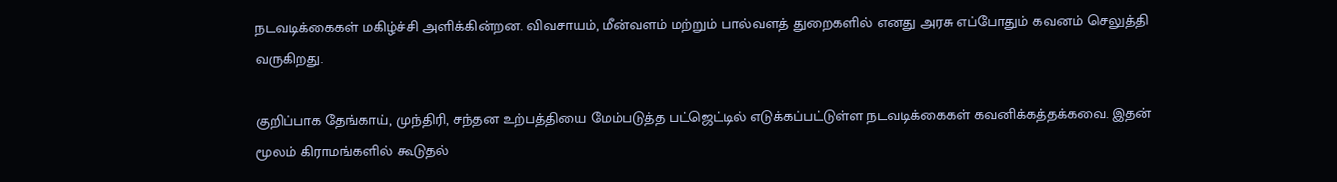நடவடிக்கைகள் மகிழ்ச்சி அளிக்கின்றன. விவசாயம், மீன்வளம் மற்றும் பால்வளத் துறைகளில் எனது அரசு எப்போதும் கவனம் செலுத்தி வருகிறது.

குறிப்பாக தேங்காய், முந்திரி, சந்தன உற்பத்தியை மேம்படுத்த பட்ஜெட்டில் எடுக்கப்பட்டுள்ள நடவடிக்கைகள் கவனிக்கத்தக்கவை. இதன் மூலம் கிராமங்களில் கூடுதல்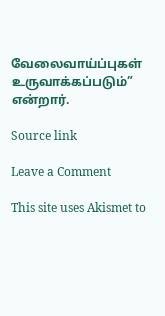வேலைவாய்ப்புகள் உருவாக்கப்படும்” என்றார்.

Source link

Leave a Comment

This site uses Akismet to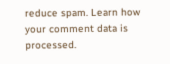reduce spam. Learn how your comment data is processed.